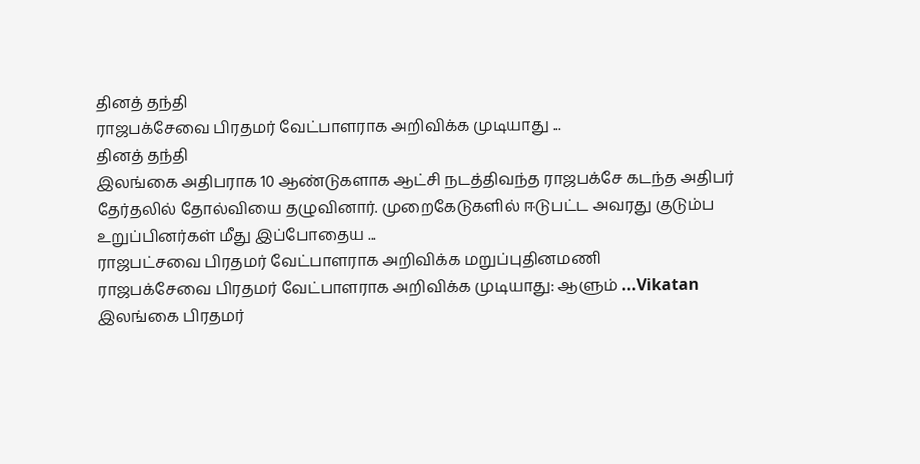தினத் தந்தி
ராஜபக்சேவை பிரதமர் வேட்பாளராக அறிவிக்க முடியாது ...
தினத் தந்தி
இலங்கை அதிபராக 10 ஆண்டுகளாக ஆட்சி நடத்திவந்த ராஜபக்சே கடந்த அதிபர் தேர்தலில் தோல்வியை தழுவினார். முறைகேடுகளில் ஈடுபட்ட அவரது குடும்ப உறுப்பினர்கள் மீது இப்போதைய ...
ராஜபட்சவை பிரதமர் வேட்பாளராக அறிவிக்க மறுப்புதினமணி
ராஜபக்சேவை பிரதமர் வேட்பாளராக அறிவிக்க முடியாது: ஆளும் ...Vikatan
இலங்கை பிரதமர்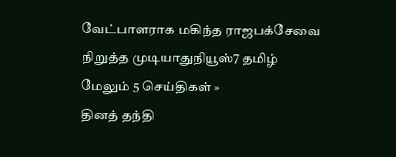வேட்பாளராக மகிந்த ராஜபக்சேவை நிறுத்த முடியாதுநியூஸ்7 தமிழ்
மேலும் 5 செய்திகள் »
தினத் தந்தி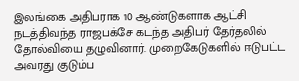இலங்கை அதிபராக 10 ஆண்டுகளாக ஆட்சி நடத்திவந்த ராஜபக்சே கடந்த அதிபர் தேர்தலில் தோல்வியை தழுவினார். முறைகேடுகளில் ஈடுபட்ட அவரது குடும்ப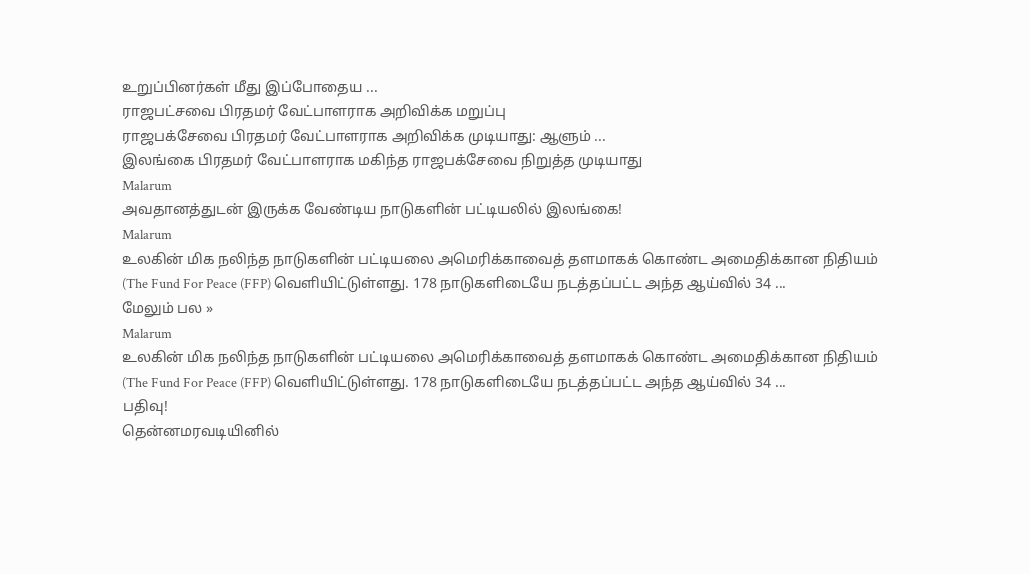உறுப்பினர்கள் மீது இப்போதைய ...
ராஜபட்சவை பிரதமர் வேட்பாளராக அறிவிக்க மறுப்பு
ராஜபக்சேவை பிரதமர் வேட்பாளராக அறிவிக்க முடியாது: ஆளும் ...
இலங்கை பிரதமர் வேட்பாளராக மகிந்த ராஜபக்சேவை நிறுத்த முடியாது
Malarum
அவதானத்துடன் இருக்க வேண்டிய நாடுகளின் பட்டியலில் இலங்கை!
Malarum
உலகின் மிக நலிந்த நாடுகளின் பட்டியலை அமெரிக்காவைத் தளமாகக் கொண்ட அமைதிக்கான நிதியம் (The Fund For Peace (FFP) வெளியிட்டுள்ளது. 178 நாடுகளிடையே நடத்தப்பட்ட அந்த ஆய்வில் 34 ...
மேலும் பல »
Malarum
உலகின் மிக நலிந்த நாடுகளின் பட்டியலை அமெரிக்காவைத் தளமாகக் கொண்ட அமைதிக்கான நிதியம் (The Fund For Peace (FFP) வெளியிட்டுள்ளது. 178 நாடுகளிடையே நடத்தப்பட்ட அந்த ஆய்வில் 34 ...
பதிவு!
தென்னமரவடியினில்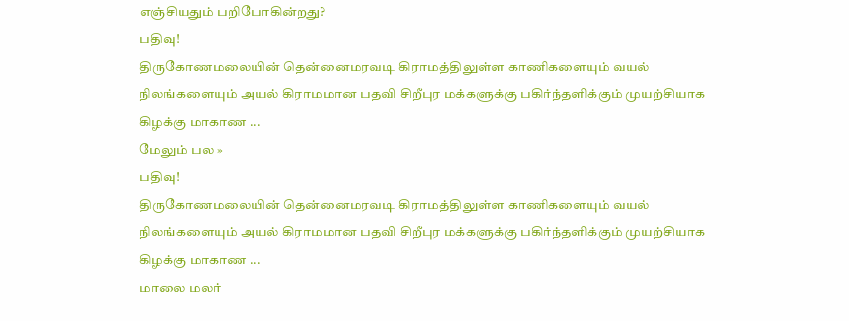எஞ்சியதும் பறிபோகின்றது?
பதிவு!
திருகோணமலையின் தென்னைமரவடி கிராமத்திலுள்ள காணிகளையும் வயல் நிலங்களையும் அயல் கிராமமான பதவி சிறீபுர மக்களுக்கு பகிர்ந்தளிக்கும் முயற்சியாக கிழக்கு மாகாண ...
மேலும் பல »
பதிவு!
திருகோணமலையின் தென்னைமரவடி கிராமத்திலுள்ள காணிகளையும் வயல் நிலங்களையும் அயல் கிராமமான பதவி சிறீபுர மக்களுக்கு பகிர்ந்தளிக்கும் முயற்சியாக கிழக்கு மாகாண ...
மாலை மலர்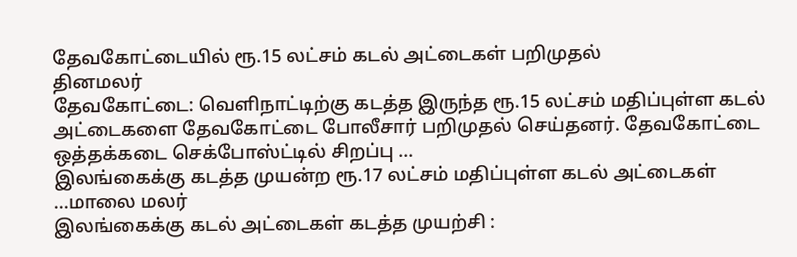தேவகோட்டையில் ரூ.15 லட்சம் கடல் அட்டைகள் பறிமுதல்
தினமலர்
தேவகோட்டை: வெளிநாட்டிற்கு கடத்த இருந்த ரூ.15 லட்சம் மதிப்புள்ள கடல் அட்டைகளை தேவகோட்டை போலீசார் பறிமுதல் செய்தனர். தேவகோட்டை ஒத்தக்கடை செக்போஸ்ட்டில் சிறப்பு ...
இலங்கைக்கு கடத்த முயன்ற ரூ.17 லட்சம் மதிப்புள்ள கடல் அட்டைகள் ...மாலை மலர்
இலங்கைக்கு கடல் அட்டைகள் கடத்த முயற்சி :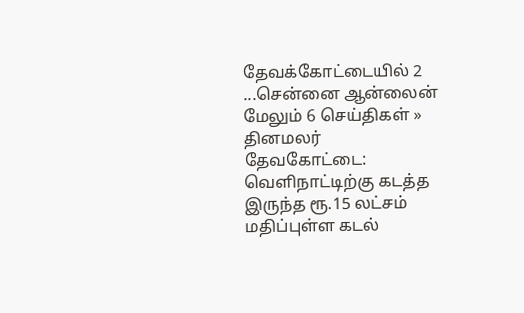தேவக்கோட்டையில் 2 ...சென்னை ஆன்லைன்
மேலும் 6 செய்திகள் »
தினமலர்
தேவகோட்டை: வெளிநாட்டிற்கு கடத்த இருந்த ரூ.15 லட்சம் மதிப்புள்ள கடல்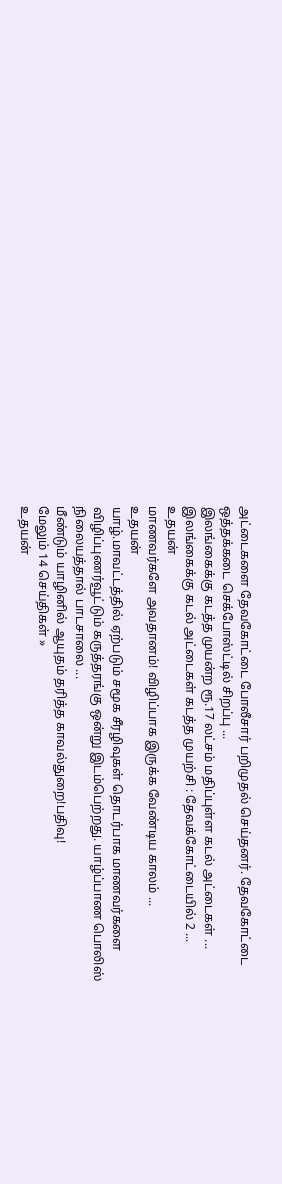அட்டைகளை தேவகோட்டை போலீசார் பறிமுதல் செய்தனர். தேவகோட்டை ஒத்தக்கடை செக்போஸ்ட்டில் சிறப்பு ...
இலங்கைக்கு கடத்த முயன்ற ரூ.17 லட்சம் மதிப்புள்ள கடல் அட்டைகள் ...
இலங்கைக்கு கடல் அட்டைகள் கடத்த முயற்சி : தேவக்கோட்டையில் 2 ...
உதயன்
மாணவர்களே அவதானம்! விழிப்பாக இருக்க வேண்டிய காலம் ...
உதயன்
யாழ்.மாவட்டத்தில் ஏற்படும் சமூக சீரழிவுகள் தொடர்பாக மாணவர்களை விழிப்புணர்வூட்டும் கருத்தரங்கு ஒன்று இடம்பெற்றது. யாழ்ப்பாண பொலிஸ் நிலையத்தால் பாடசாலை ...
மீண்டும் யாழினில் ஆயுதம் தரித்த காவல்துறை!பதிவு!
மேலும் 14 செய்திகள் »
உதயன்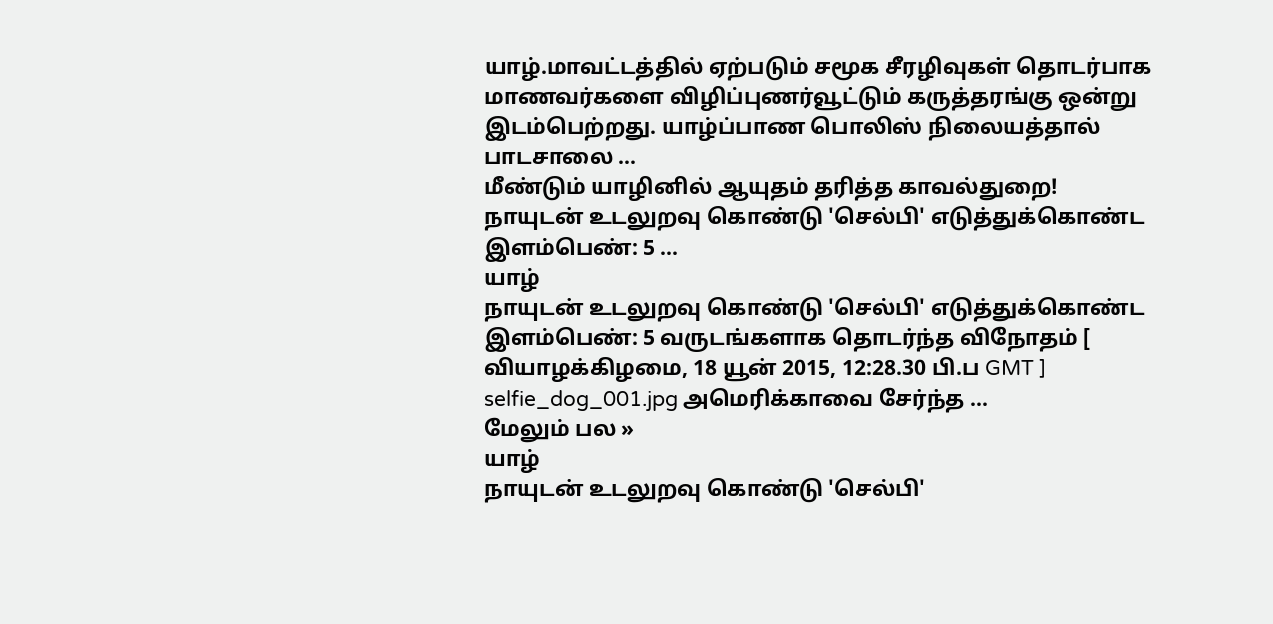யாழ்.மாவட்டத்தில் ஏற்படும் சமூக சீரழிவுகள் தொடர்பாக மாணவர்களை விழிப்புணர்வூட்டும் கருத்தரங்கு ஒன்று இடம்பெற்றது. யாழ்ப்பாண பொலிஸ் நிலையத்தால் பாடசாலை ...
மீண்டும் யாழினில் ஆயுதம் தரித்த காவல்துறை!
நாயுடன் உடலுறவு கொண்டு 'செல்பி' எடுத்துக்கொண்ட இளம்பெண்: 5 ...
யாழ்
நாயுடன் உடலுறவு கொண்டு 'செல்பி' எடுத்துக்கொண்ட இளம்பெண்: 5 வருடங்களாக தொடர்ந்த விநோதம் [ வியாழக்கிழமை, 18 யூன் 2015, 12:28.30 பி.ப GMT ] selfie_dog_001.jpg அமெரிக்காவை சேர்ந்த ...
மேலும் பல »
யாழ்
நாயுடன் உடலுறவு கொண்டு 'செல்பி'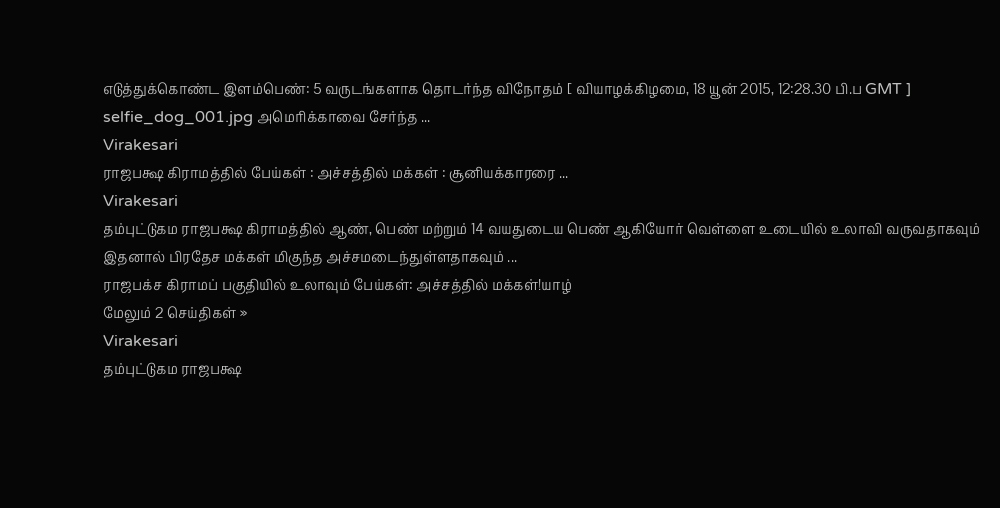எடுத்துக்கொண்ட இளம்பெண்: 5 வருடங்களாக தொடர்ந்த விநோதம் [ வியாழக்கிழமை, 18 யூன் 2015, 12:28.30 பி.ப GMT ] selfie_dog_001.jpg அமெரிக்காவை சேர்ந்த ...
Virakesari
ராஜபக்ஷ கிராமத்தில் பேய்கள் : அச்சத்தில் மக்கள் : சூனியக்காரரை ...
Virakesari
தம்புட்டுகம ராஜபக்ஷ கிராமத்தில் ஆண், பெண் மற்றும் 14 வயதுடைய பெண் ஆகியோர் வெள்ளை உடையில் உலாவி வருவதாகவும் இதனால் பிரதேச மக்கள் மிகுந்த அச்சமடைந்துள்ளதாகவும் ...
ராஜபக்ச கிராமப் பகுதியில் உலாவும் பேய்கள்: அச்சத்தில் மக்கள்!யாழ்
மேலும் 2 செய்திகள் »
Virakesari
தம்புட்டுகம ராஜபக்ஷ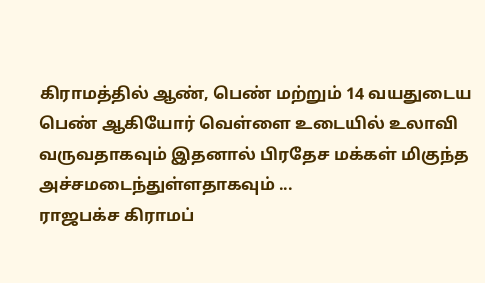கிராமத்தில் ஆண், பெண் மற்றும் 14 வயதுடைய பெண் ஆகியோர் வெள்ளை உடையில் உலாவி வருவதாகவும் இதனால் பிரதேச மக்கள் மிகுந்த அச்சமடைந்துள்ளதாகவும் ...
ராஜபக்ச கிராமப்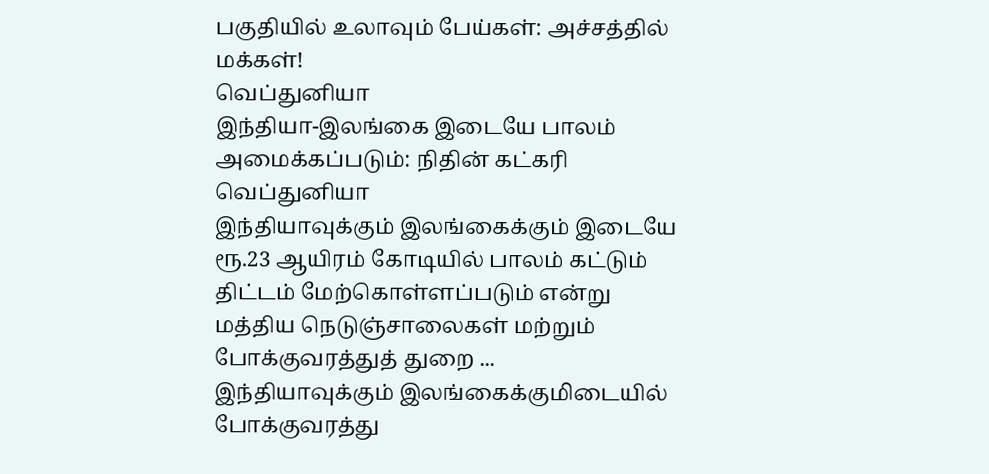பகுதியில் உலாவும் பேய்கள்: அச்சத்தில் மக்கள்!
வெப்துனியா
இந்தியா-இலங்கை இடையே பாலம் அமைக்கப்படும்: நிதின் கட்கரி
வெப்துனியா
இந்தியாவுக்கும் இலங்கைக்கும் இடையே ரூ.23 ஆயிரம் கோடியில் பாலம் கட்டும் திட்டம் மேற்கொள்ளப்படும் என்று மத்திய நெடுஞ்சாலைகள் மற்றும் போக்குவரத்துத் துறை ...
இந்தியாவுக்கும் இலங்கைக்குமிடையில் போக்குவரத்து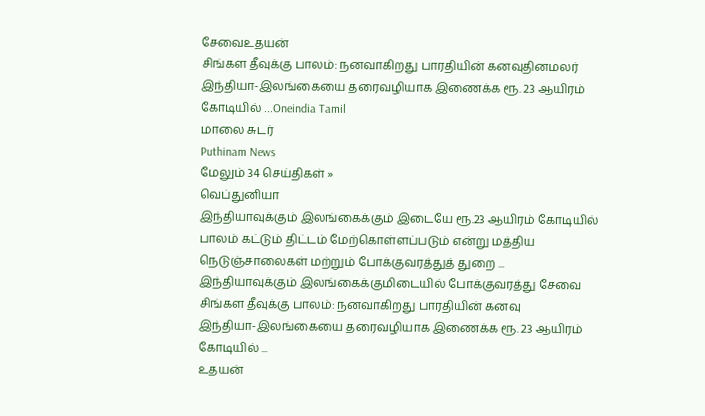சேவைஉதயன்
சிங்கள தீவுக்கு பாலம்: நனவாகிறது பாரதியின் கனவுதினமலர்
இந்தியா-இலங்கையை தரைவழியாக இணைக்க ரூ. 23 ஆயிரம் கோடியில் ...Oneindia Tamil
மாலை சுடர்
Puthinam News
மேலும் 34 செய்திகள் »
வெப்துனியா
இந்தியாவுக்கும் இலங்கைக்கும் இடையே ரூ.23 ஆயிரம் கோடியில் பாலம் கட்டும் திட்டம் மேற்கொள்ளப்படும் என்று மத்திய நெடுஞ்சாலைகள் மற்றும் போக்குவரத்துத் துறை ...
இந்தியாவுக்கும் இலங்கைக்குமிடையில் போக்குவரத்து சேவை
சிங்கள தீவுக்கு பாலம்: நனவாகிறது பாரதியின் கனவு
இந்தியா-இலங்கையை தரைவழியாக இணைக்க ரூ. 23 ஆயிரம் கோடியில் ...
உதயன்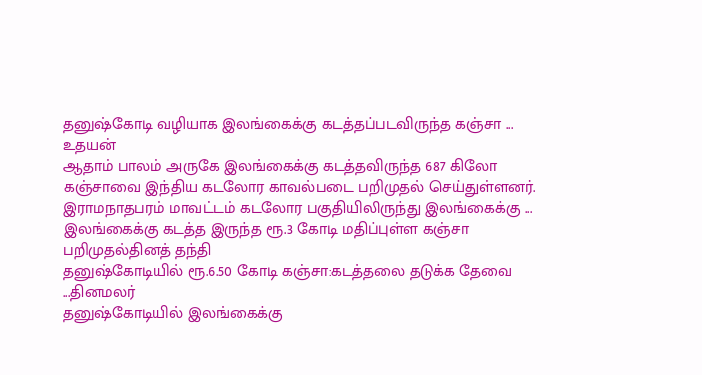தனுஷ்கோடி வழியாக இலங்கைக்கு கடத்தப்படவிருந்த கஞ்சா ...
உதயன்
ஆதாம் பாலம் அருகே இலங்கைக்கு கடத்தவிருந்த 687 கிலோ கஞ்சாவை இந்திய கடலோர காவல்படை பறிமுதல் செய்துள்ளனர். இராமநாதபரம் மாவட்டம் கடலோர பகுதியிலிருந்து இலங்கைக்கு ...
இலங்கைக்கு கடத்த இருந்த ரூ.3 கோடி மதிப்புள்ள கஞ்சா பறிமுதல்தினத் தந்தி
தனுஷ்கோடியில் ரூ.6.50 கோடி கஞ்சா:கடத்தலை தடுக்க தேவை ...தினமலர்
தனுஷ்கோடியில் இலங்கைக்கு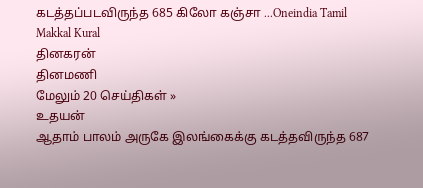கடத்தப்படவிருந்த 685 கிலோ கஞ்சா ...Oneindia Tamil
Makkal Kural
தினகரன்
தினமணி
மேலும் 20 செய்திகள் »
உதயன்
ஆதாம் பாலம் அருகே இலங்கைக்கு கடத்தவிருந்த 687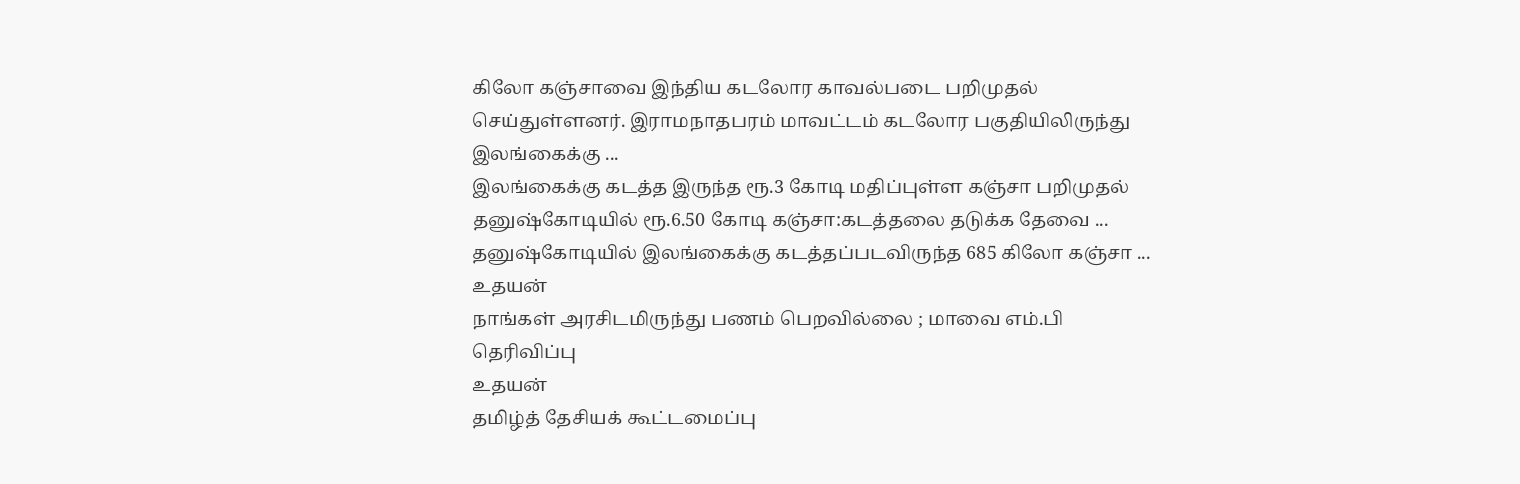கிலோ கஞ்சாவை இந்திய கடலோர காவல்படை பறிமுதல் செய்துள்ளனர். இராமநாதபரம் மாவட்டம் கடலோர பகுதியிலிருந்து இலங்கைக்கு ...
இலங்கைக்கு கடத்த இருந்த ரூ.3 கோடி மதிப்புள்ள கஞ்சா பறிமுதல்
தனுஷ்கோடியில் ரூ.6.50 கோடி கஞ்சா:கடத்தலை தடுக்க தேவை ...
தனுஷ்கோடியில் இலங்கைக்கு கடத்தப்படவிருந்த 685 கிலோ கஞ்சா ...
உதயன்
நாங்கள் அரசிடமிருந்து பணம் பெறவில்லை ; மாவை எம்.பி தெரிவிப்பு
உதயன்
தமிழ்த் தேசியக் கூட்டமைப்பு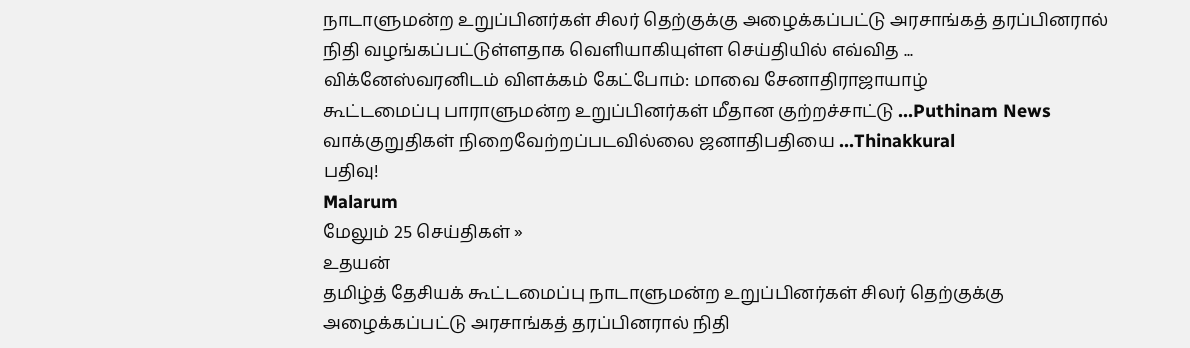நாடாளுமன்ற உறுப்பினர்கள் சிலர் தெற்குக்கு அழைக்கப்பட்டு அரசாங்கத் தரப்பினரால் நிதி வழங்கப்பட்டுள்ளதாக வெளியாகியுள்ள செய்தியில் எவ்வித ...
விக்னேஸ்வரனிடம் விளக்கம் கேட்போம்: மாவை சேனாதிராஜாயாழ்
கூட்டமைப்பு பாராளுமன்ற உறுப்பினர்கள் மீதான குற்றச்சாட்டு ...Puthinam News
வாக்குறுதிகள் நிறைவேற்றப்படவில்லை ஜனாதிபதியை ...Thinakkural
பதிவு!
Malarum
மேலும் 25 செய்திகள் »
உதயன்
தமிழ்த் தேசியக் கூட்டமைப்பு நாடாளுமன்ற உறுப்பினர்கள் சிலர் தெற்குக்கு அழைக்கப்பட்டு அரசாங்கத் தரப்பினரால் நிதி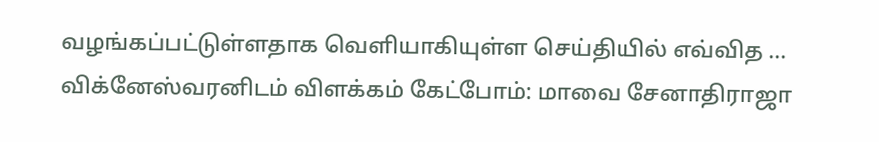வழங்கப்பட்டுள்ளதாக வெளியாகியுள்ள செய்தியில் எவ்வித ...
விக்னேஸ்வரனிடம் விளக்கம் கேட்போம்: மாவை சேனாதிராஜா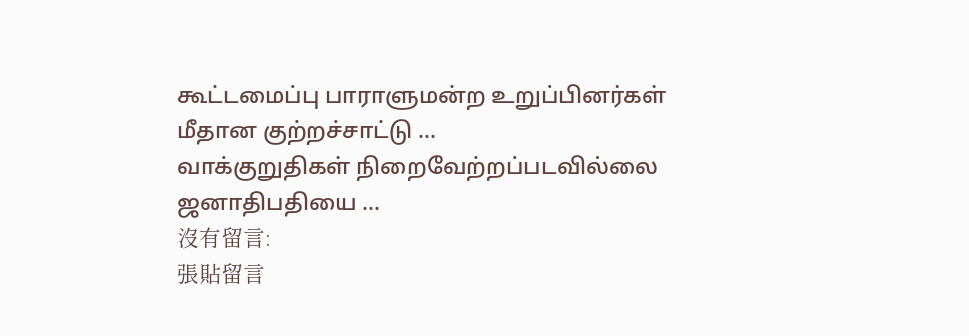கூட்டமைப்பு பாராளுமன்ற உறுப்பினர்கள் மீதான குற்றச்சாட்டு ...
வாக்குறுதிகள் நிறைவேற்றப்படவில்லை ஜனாதிபதியை ...
沒有留言:
張貼留言